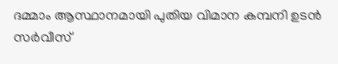ദമ്മാം ആസ്ഥാനമായി പുതിയ വിമാന കമ്പനി ഉടൻ സർവീസ്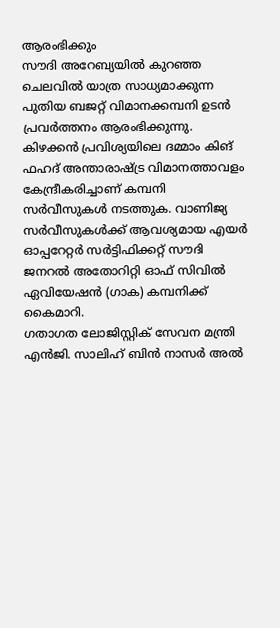ആരംഭിക്കും
സൗദി അറേബ്യയിൽ കുറഞ്ഞ ചെലവിൽ യാത്ര സാധ്യമാക്കുന്ന പുതിയ ബജറ്റ് വിമാനക്കമ്പനി ഉടൻ പ്രവർത്തനം ആരംഭിക്കുന്നു. കിഴക്കൻ പ്രവിശ്യയിലെ ദമ്മാം കിങ് ഫഹദ് അന്താരാഷ്ട്ര വിമാനത്താവളം കേന്ദ്രീകരിച്ചാണ് കമ്പനി സർവീസുകൾ നടത്തുക. വാണിജ്യ സർവീസുകൾക്ക് ആവശ്യമായ എയർ ഓപ്പറേറ്റർ സർട്ടിഫിക്കറ്റ് സൗദി ജനറൽ അതോറിറ്റി ഓഫ് സിവിൽ ഏവിയേഷൻ (ഗാക) കമ്പനിക്ക് കൈമാറി.
ഗതാഗത ലോജിസ്റ്റിക് സേവന മന്ത്രി എൻജി. സാലിഹ് ബിൻ നാസർ അൽ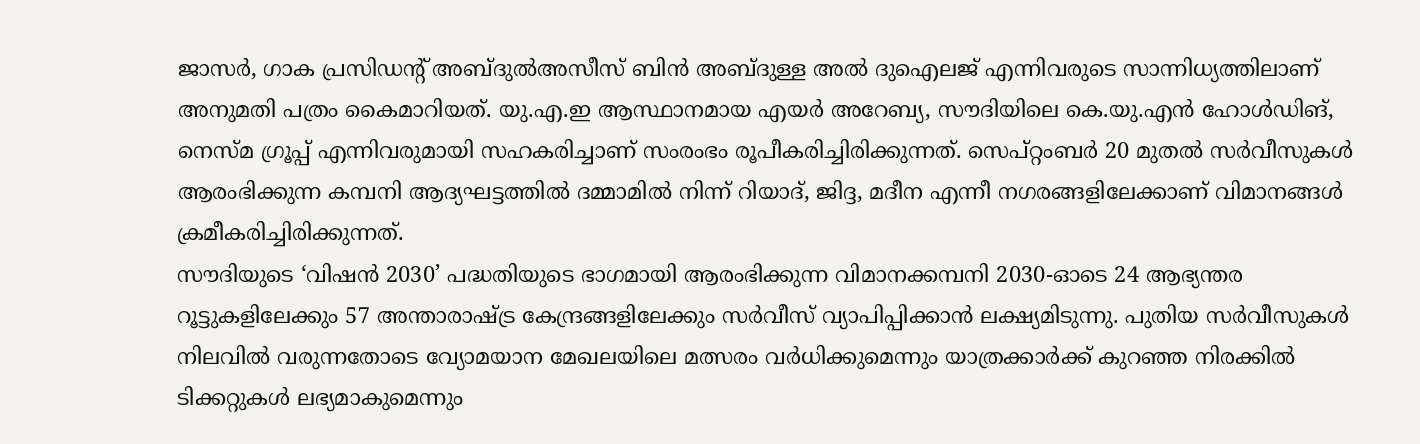ജാസർ, ഗാക പ്രസിഡന്റ് അബ്ദുൽഅസീസ് ബിൻ അബ്ദുള്ള അൽ ദുഐലജ് എന്നിവരുടെ സാന്നിധ്യത്തിലാണ് അനുമതി പത്രം കൈമാറിയത്. യു.എ.ഇ ആസ്ഥാനമായ എയർ അറേബ്യ, സൗദിയിലെ കെ.യു.എൻ ഹോൾഡിങ്, നെസ്മ ഗ്രൂപ്പ് എന്നിവരുമായി സഹകരിച്ചാണ് സംരംഭം രൂപീകരിച്ചിരിക്കുന്നത്. സെപ്റ്റംബർ 20 മുതൽ സർവീസുകൾ ആരംഭിക്കുന്ന കമ്പനി ആദ്യഘട്ടത്തിൽ ദമ്മാമിൽ നിന്ന് റിയാദ്, ജിദ്ദ, മദീന എന്നീ നഗരങ്ങളിലേക്കാണ് വിമാനങ്ങൾ ക്രമീകരിച്ചിരിക്കുന്നത്.
സൗദിയുടെ ‘വിഷൻ 2030’ പദ്ധതിയുടെ ഭാഗമായി ആരംഭിക്കുന്ന വിമാനക്കമ്പനി 2030-ഓടെ 24 ആഭ്യന്തര റൂട്ടുകളിലേക്കും 57 അന്താരാഷ്ട്ര കേന്ദ്രങ്ങളിലേക്കും സർവീസ് വ്യാപിപ്പിക്കാൻ ലക്ഷ്യമിടുന്നു. പുതിയ സർവീസുകൾ നിലവിൽ വരുന്നതോടെ വ്യോമയാന മേഖലയിലെ മത്സരം വർധിക്കുമെന്നും യാത്രക്കാർക്ക് കുറഞ്ഞ നിരക്കിൽ ടിക്കറ്റുകൾ ലഭ്യമാകുമെന്നും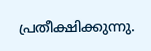പ്രതീക്ഷിക്കുന്നു.